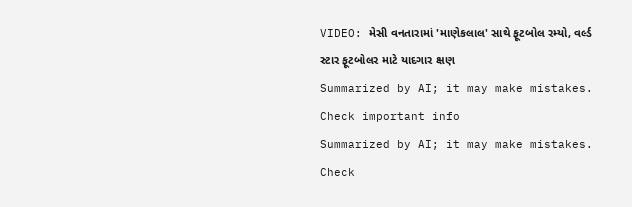VIDEO: મેસી વનતારામાં 'માણેકલાલ' સાથે ફૂટબોલ રમ્યો, વર્લ્ડ સ્ટાર ફૂટબોલર માટે યાદગાર ક્ષણ
Summarized by AI; it may make mistakes. Check important info
Summarized by AI; it may make mistakes. Check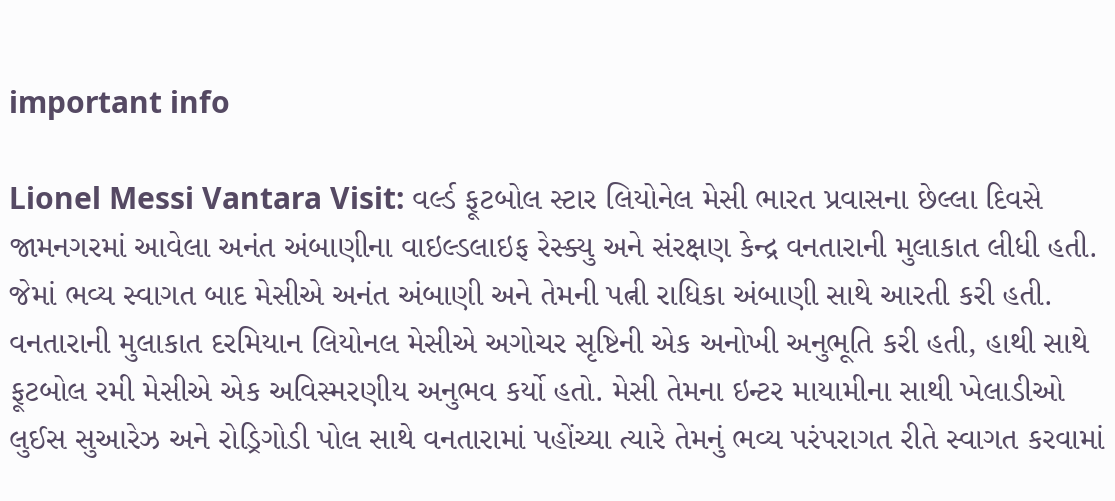important info

Lionel Messi Vantara Visit: વર્લ્ડ ફૂટબોલ સ્ટાર લિયોનેલ મેસી ભારત પ્રવાસના છેલ્લા દિવસે જામનગરમાં આવેલા અનંત અંબાણીના વાઇલ્ડલાઇફ રેસ્ક્યુ અને સંરક્ષણ કેન્દ્ર વનતારાની મુલાકાત લીધી હતી. જેમાં ભવ્ય સ્વાગત બાદ મેસીએ અનંત અંબાણી અને તેમની પત્ની રાધિકા અંબાણી સાથે આરતી કરી હતી. વનતારાની મુલાકાત દરમિયાન લિયોનલ મેસીએ અગોચર સૃષ્ટિની એક અનોખી અનુભૂતિ કરી હતી, હાથી સાથે ફૂટબોલ રમી મેસીએ એક અવિસ્મરણીય અનુભવ કર્યો હતો. મેસી તેમના ઇન્ટર માયામીના સાથી ખેલાડીઓ લુઈસ સુઆરેઝ અને રોડ્રિગોડી પોલ સાથે વનતારામાં પહોંચ્યા ત્યારે તેમનું ભવ્ય પરંપરાગત રીતે સ્વાગત કરવામાં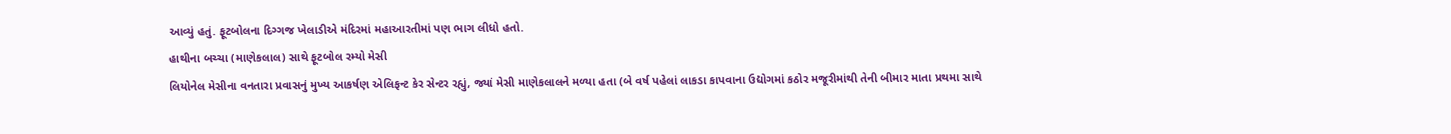આવ્યું હતું. ફૂટબોલના દિગ્ગજ ખેલાડીએ મંદિરમાં મહાઆરતીમાં પણ ભાગ લીધો હતો.
હાથીના બચ્ચા (માણેકલાલ) સાથે ફૂટબોલ રમ્યો મેસી
લિયોનેલ મેસીના વનતારા પ્રવાસનું મુખ્ય આકર્ષણ એલિફન્ટ કેર સેન્ટર રહ્યું, જ્યાં મેસી માણેકલાલને મળ્યા હતા (બે વર્ષ પહેલાં લાકડા કાપવાના ઉદ્યોગમાં કઠોર મજૂરીમાંથી તેની બીમાર માતા પ્રથમા સાથે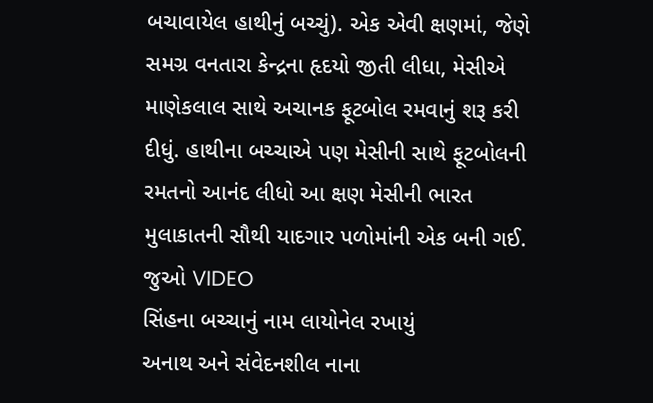બચાવાયેલ હાથીનું બચ્ચું). એક એવી ક્ષણમાં, જેણે સમગ્ર વનતારા કેન્દ્રના હૃદયો જીતી લીધા, મેસીએ માણેકલાલ સાથે અચાનક ફૂટબોલ રમવાનું શરૂ કરી દીધું. હાથીના બચ્ચાએ પણ મેસીની સાથે ફૂટબોલની રમતનો આનંદ લીધો આ ક્ષણ મેસીની ભારત મુલાકાતની સૌથી યાદગાર પળોમાંની એક બની ગઈ. જુઓ VIDEO
સિંહના બચ્ચાનું નામ લાયોનેલ રખાયું
અનાથ અને સંવેદનશીલ નાના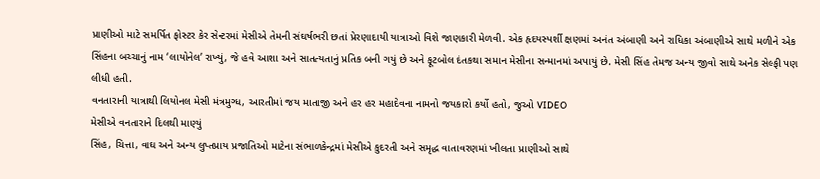પ્રાણીઓ માટે સમર્પિત ફોસ્ટર કેર સેન્ટરમાં મેસીએ તેમની સંઘર્ષભરી છતાં પ્રેરણાદાયી યાત્રાઓ વિશે જાણકારી મેળવી. એક હૃદયસ્પર્શી ક્ષણમાં અનંત અંબાણી અને રાધિકા અંબાણીએ સાથે મળીને એક સિંહના બચ્ચાનું નામ ‘લાયોનેલ’ રાખ્યું, જે હવે આશા અને સાતત્યતાનું પ્રતિક બની ગયું છે અને ફૂટબોલ દંતકથા સમાન મેસીના સન્માનમાં અપાયું છે. મેસી સિંહ તેમજ અન્ય જીવો સાથે અનેક સેલ્ફી પણ લીધી હતી.
વનતારાની યાત્રાથી લિયોનલ મેસી મંત્રમુગ્ધ, આરતીમાં જય માતાજી અને હર હર મહાદેવના નામનો જયકારો કર્યો હતો, જુઓ VIDEO
મેસીએ વનતારાને દિલથી માણ્યું
સિંહ, ચિત્તા, વાઘ અને અન્ય લુપ્તપ્રાય પ્રજાતિઓ માટેના સંભાળકેન્દ્રમાં મેસીએ કુદરતી અને સમૃદ્ધ વાતાવરણમાં ખીલતા પ્રાણીઓ સાથે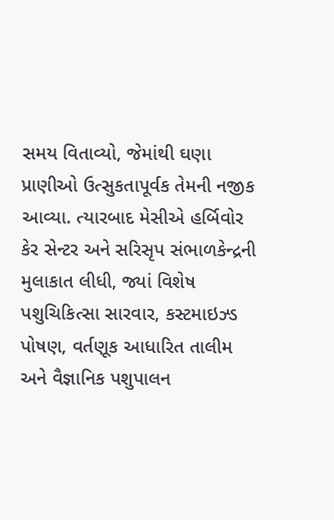સમય વિતાવ્યો, જેમાંથી ઘણા પ્રાણીઓ ઉત્સુકતાપૂર્વક તેમની નજીક આવ્યા. ત્યારબાદ મેસીએ હર્બિવોર કેર સેન્ટર અને સરિસૃપ સંભાળકેન્દ્રની મુલાકાત લીધી, જ્યાં વિશેષ પશુચિકિત્સા સારવાર, કસ્ટમાઇઝ્ડ પોષણ, વર્તણૂક આધારિત તાલીમ અને વૈજ્ઞાનિક પશુપાલન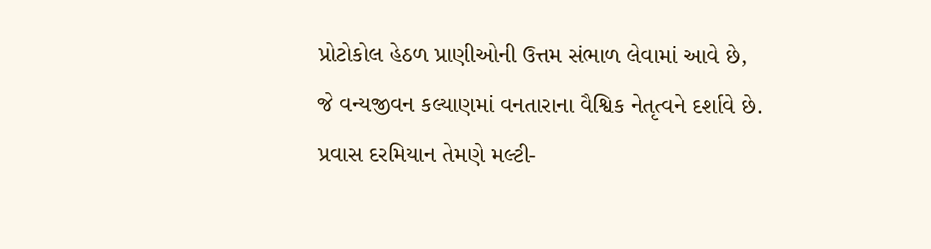પ્રોટોકોલ હેઠળ પ્રાણીઓની ઉત્તમ સંભાળ લેવામાં આવે છે, જે વન્યજીવન કલ્યાણમાં વનતારાના વૈશ્વિક નેતૃત્વને દર્શાવે છે. પ્રવાસ દરમિયાન તેમણે મલ્ટી-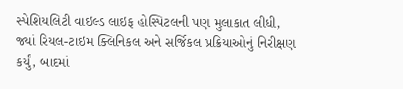સ્પેશિયલિટી વાઇલ્ડ લાઇફ હોસ્પિટલની પણ મુલાકાત લીધી, જ્યાં રિયલ-ટાઇમ ક્લિનિકલ અને સર્જિકલ પ્રક્રિયાઓનું નિરીક્ષણ કર્યું, બાદમાં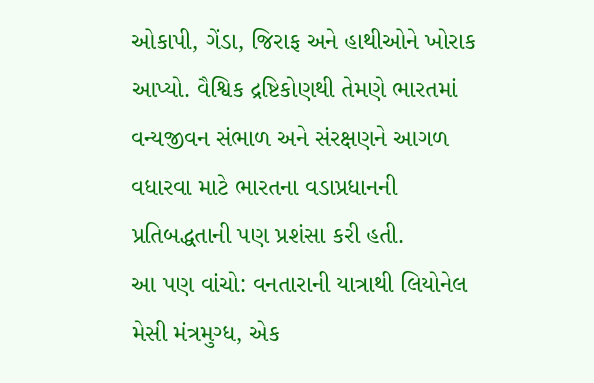ઓકાપી, ગેંડા, જિરાફ અને હાથીઓને ખોરાક આપ્યો. વૈશ્વિક દ્રષ્ટિકોણથી તેમણે ભારતમાં વન્યજીવન સંભાળ અને સંરક્ષણને આગળ વધારવા માટે ભારતના વડાપ્રધાનની પ્રતિબદ્ધતાની પણ પ્રશંસા કરી હતી.
આ પણ વાંચો: વનતારાની યાત્રાથી લિયોનેલ મેસી મંત્રમુગ્ધ, એક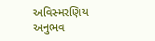અવિસ્મરણિય અનુભવ